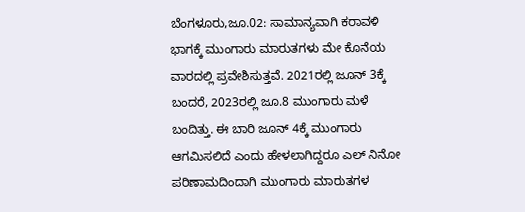ಬೆಂಗಳೂರು,ಜೂ.02: ಸಾಮಾನ್ಯವಾಗಿ ಕರಾವಳಿ ಭಾಗಕ್ಕೆ ಮುಂಗಾರು ಮಾರುತಗಳು ಮೇ ಕೊನೆಯ ವಾರದಲ್ಲಿ ಪ್ರವೇಶಿಸುತ್ತವೆ. 2021ರಲ್ಲಿ ಜೂನ್ 3ಕ್ಕೆ ಬಂದರೆ, 2023ರಲ್ಲಿ ಜೂ.8 ಮುಂಗಾರು ಮಳೆ ಬಂದಿತ್ತು. ಈ ಬಾರಿ ಜೂನ್ 4ಕ್ಕೆ ಮುಂಗಾರು ಆಗಮಿಸಲಿದೆ ಎಂದು ಹೇಳಲಾಗಿದ್ದರೂ ಎಲ್ ನಿನೋ ಪರಿಣಾಮದಿಂದಾಗಿ ಮುಂಗಾರು ಮಾರುತಗಳ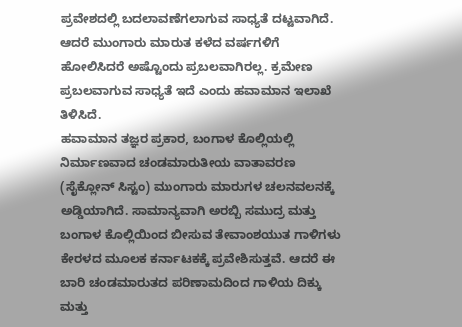ಪ್ರವೇಶದಲ್ಲಿ ಬದಲಾವಣೆಗಲಾಗುವ ಸಾಧ್ಯತೆ ದಟ್ಟವಾಗಿದೆ. ಆದರೆ ಮುಂಗಾರು ಮಾರುತ ಕಳೆದ ವರ್ಷಗಳಿಗೆ ಹೋಲಿಸಿದರೆ ಅಷ್ಟೊಂದು ಪ್ರಬಲವಾಗಿರಲ್ಲ. ಕ್ರಮೇಣ ಪ್ರಬಲವಾಗುವ ಸಾಧ್ಯತೆ ಇದೆ ಎಂದು ಹವಾಮಾನ ಇಲಾಖೆ ತಿಳಿಸಿದೆ.
ಹವಾಮಾನ ತಜ್ಞರ ಪ್ರಕಾರ, ಬಂಗಾಳ ಕೊಲ್ಲಿಯಲ್ಲಿ ನಿರ್ಮಾಣವಾದ ಚಂಡಮಾರುತೀಯ ವಾತಾವರಣ (ಸೈಕ್ಲೋನ್ ಸಿಸ್ಟಂ) ಮುಂಗಾರು ಮಾರುಗಳ ಚಲನವಲನಕ್ಕೆ ಅಡ್ಡಿಯಾಗಿದೆ. ಸಾಮಾನ್ಯವಾಗಿ ಅರಬ್ಬಿ ಸಮುದ್ರ ಮತ್ತು ಬಂಗಾಳ ಕೊಲ್ಲಿಯಿಂದ ಬೀಸುವ ತೇವಾಂಶಯುತ ಗಾಳಿಗಳು ಕೇರಳದ ಮೂಲಕ ಕರ್ನಾಟಕಕ್ಕೆ ಪ್ರವೇಶಿಸುತ್ತವೆ. ಆದರೆ ಈ ಬಾರಿ ಚಂಡಮಾರುತದ ಪರಿಣಾಮದಿಂದ ಗಾಳಿಯ ದಿಕ್ಕು ಮತ್ತು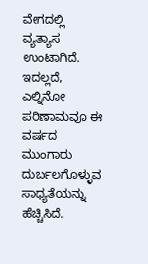ವೇಗದಲ್ಲಿ ವ್ಯತ್ಯಾಸ ಉಂಟಾಗಿದೆ. ಇದಲ್ಲದೆ, ಎಲ್ನಿನೋ ಪರಿಣಾಮವೂ ಈ ವರ್ಷದ ಮುಂಗಾರು ದುರ್ಬಲಗೊಳ್ಳುವ ಸಾಧ್ಯತೆಯನ್ನು ಹೆಚ್ಚಿಸಿದೆ.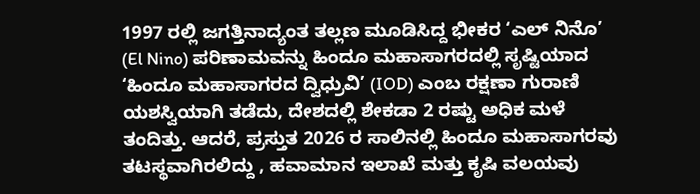1997 ರಲ್ಲಿ ಜಗತ್ತಿನಾದ್ಯಂತ ತಲ್ಲಣ ಮೂಡಿಸಿದ್ದ ಭೀಕರ ‘ಎಲ್ ನಿನೊ’ (El Nino) ಪರಿಣಾಮವನ್ನು ಹಿಂದೂ ಮಹಾಸಾಗರದಲ್ಲಿ ಸೃಷ್ಟಿಯಾದ ‘ಹಿಂದೂ ಮಹಾಸಾಗರದ ದ್ವಿಧ್ರುವಿ’ (IOD) ಎಂಬ ರಕ್ಷಣಾ ಗುರಾಣಿ ಯಶಸ್ವಿಯಾಗಿ ತಡೆದು, ದೇಶದಲ್ಲಿ ಶೇಕಡಾ 2 ರಷ್ಟು ಅಧಿಕ ಮಳೆ ತಂದಿತ್ತು. ಆದರೆ, ಪ್ರಸ್ತುತ 2026 ರ ಸಾಲಿನಲ್ಲಿ ಹಿಂದೂ ಮಹಾಸಾಗರವು ತಟಸ್ಥವಾಗಿರಲಿದ್ದು , ಹವಾಮಾನ ಇಲಾಖೆ ಮತ್ತು ಕೃಷಿ ವಲಯವು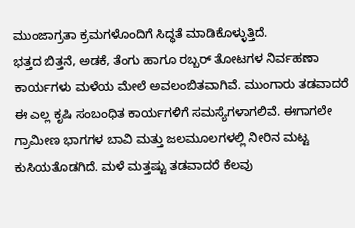ಮುಂಜಾಗ್ರತಾ ಕ್ರಮಗಳೊಂದಿಗೆ ಸಿದ್ಧತೆ ಮಾಡಿಕೊಳ್ಳುತ್ತಿದೆ.
ಭತ್ತದ ಬಿತ್ತನೆ, ಅಡಕೆ, ತೆಂಗು ಹಾಗೂ ರಬ್ಬರ್ ತೋಟಗಳ ನಿರ್ವಹಣಾ ಕಾರ್ಯಗಳು ಮಳೆಯ ಮೇಲೆ ಅವಲಂಬಿತವಾಗಿವೆ. ಮುಂಗಾರು ತಡವಾದರೆ ಈ ಎಲ್ಲ ಕೃಷಿ ಸಂಬಂಧಿತ ಕಾರ್ಯಗಳಿಗೆ ಸಮಸ್ಯೆಗಳಾಗಲಿವೆ. ಈಗಾಗಲೇ ಗ್ರಾಮೀಣ ಭಾಗಗಳ ಬಾವಿ ಮತ್ತು ಜಲಮೂಲಗಳಲ್ಲಿ ನೀರಿನ ಮಟ್ಟ ಕುಸಿಯತೊಡಗಿದೆ. ಮಳೆ ಮತ್ತಷ್ಟು ತಡವಾದರೆ ಕೆಲವು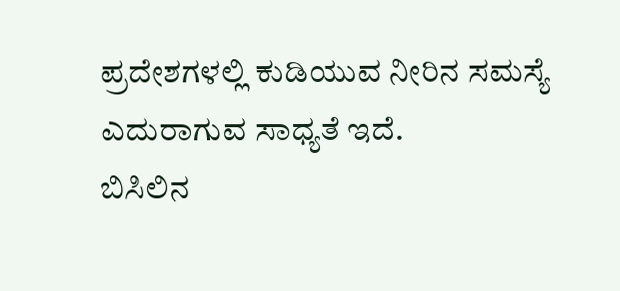ಪ್ರದೇಶಗಳಲ್ಲಿ ಕುಡಿಯುವ ನೀರಿನ ಸಮಸ್ಯೆ ಎದುರಾಗುವ ಸಾಧ್ಯತೆ ಇದೆ.
ಬಿಸಿಲಿನ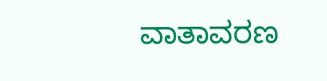ವಾತಾವರಣ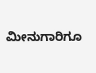ಮೀನುಗಾರಿಗೂ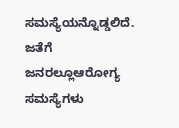ಸಮಸ್ಯೆಯನ್ನೊಡ್ಡಲಿದೆ. ಜತೆಗೆ ಜನರಲ್ಲೂಆರೋಗ್ಯ ಸಮಸ್ಯೆಗಳು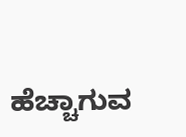ಹೆಚ್ಚಾಗುವ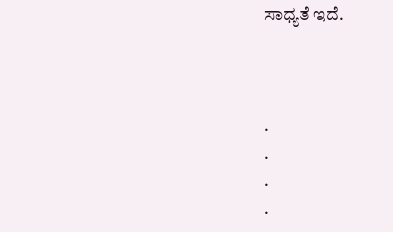ಸಾಧ್ಯತೆ ಇದೆ.



.
.
.
.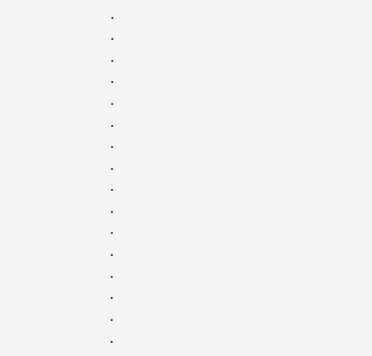.
.
.
.
.
.
.
.
.
.
.
.
.
.
.
.